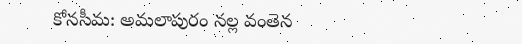కోనసీమ: అమలాపురం నల్ల వంతెన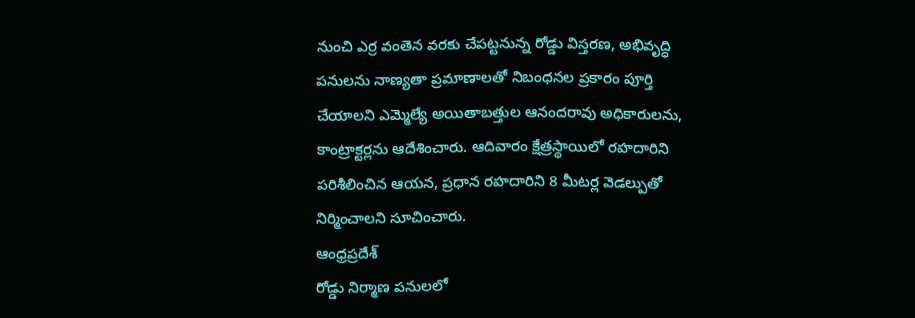నుంచి ఎర్ర వంతెన వరకు చేపట్టనున్న రోడ్డు విస్తరణ, అభివృద్ధి పనులను నాణ్యతా ప్రమాణాలతో నిబంధనల ప్రకారం పూర్తి చేయాలని ఎమ్మెల్యే అయితాబత్తుల ఆనందరావు అధికారులను, కాంట్రాక్టర్లను ఆదేశించారు. ఆదివారం క్షేత్రస్థాయిలో రహదారిని పరిశీలించిన ఆయన, ప్రధాన రహదారిని 8 మీటర్ల వెడల్పుతో నిర్మించాలని సూచించారు.
ఆంధ్రప్రదేశ్
రోడ్డు నిర్మాణ పనులలో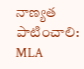నాణ్యత పాటించాలి: MLA